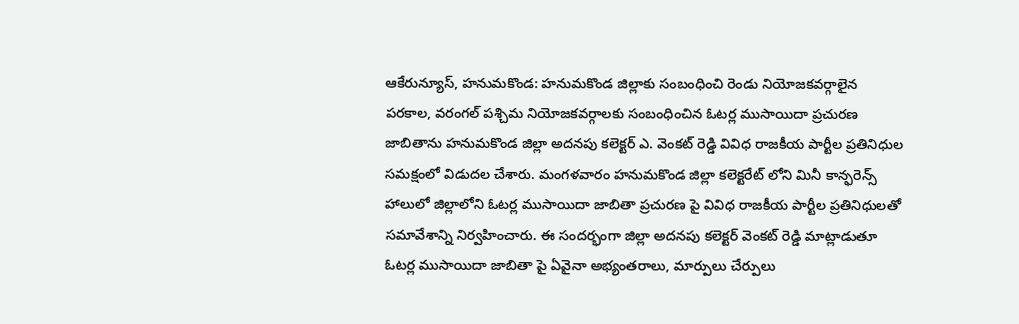ఆకేరున్యూస్, హనుమకొండ: హనుమకొండ జిల్లాకు సంబంధించి రెండు నియోజకవర్గాలైన పరకాల, వరంగల్ పశ్చిమ నియోజకవర్గాలకు సంబంధించిన ఓటర్ల ముసాయిదా ప్రచురణ జాబితాను హనుమకొండ జిల్లా అదనపు కలెక్టర్ ఎ. వెంకట్ రెడ్డి వివిధ రాజకీయ పార్టీల ప్రతినిధుల సమక్షంలో విడుదల చేశారు. మంగళవారం హనుమకొండ జిల్లా కలెక్టరేట్ లోని మినీ కాన్ఫరెన్స్ హాలులో జిల్లాలోని ఓటర్ల ముసాయిదా జాబితా ప్రచురణ పై వివిధ రాజకీయ పార్టీల ప్రతినిధులతో సమావేశాన్ని నిర్వహించారు. ఈ సందర్భంగా జిల్లా అదనపు కలెక్టర్ వెంకట్ రెడ్డి మాట్లాడుతూ ఓటర్ల ముసాయిదా జాబితా పై ఏవైనా అభ్యంతరాలు, మార్పులు చేర్పులు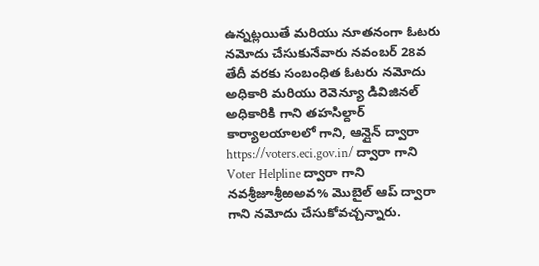ఉన్నట్లయితే మరియు నూతనంగా ఓటరు నమోదు చేసుకునేవారు నవంబర్ 28వ తేదీ వరకు సంబంధిత ఓటరు నమోదు అధికారి మరియు రెవెన్యూ డివిజినల్ అధికారికి గాని తహసిల్దార్ కార్యాలయాలలో గాని, ఆన్లైన్ ద్వారా https://voters.eci.gov.in/ ద్వారా గాని Voter Helpline ద్వారా గాని నవశ్రీజూశ్రీఱఅవ% మొబైల్ ఆప్ ద్వారా గాని నమోదు చేసుకోవచ్చన్నారు.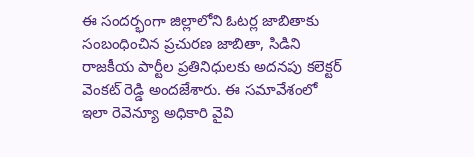ఈ సందర్భంగా జిల్లాలోని ఓటర్ల జాబితాకు సంబంధించిన ప్రచురణ జాబితా, సిడిని రాజకీయ పార్టీల ప్రతినిధులకు అదనపు కలెక్టర్ వెంకట్ రెడ్డి అందజేశారు. ఈ సమావేశంలో ఇలా రెవెన్యూ అధికారి వైవి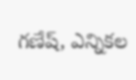గణేష్, ఎన్నికల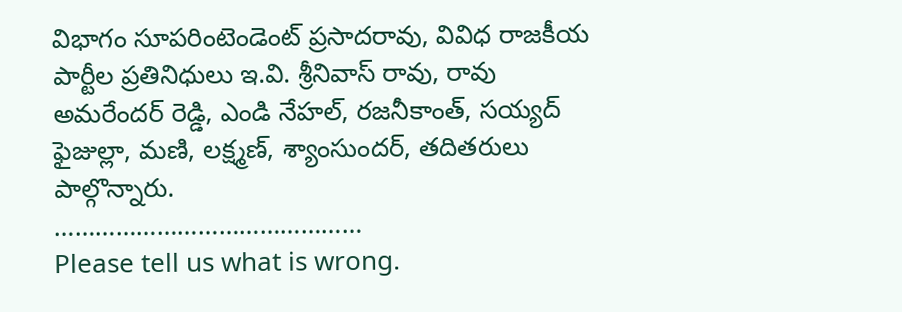విభాగం సూపరింటెండెంట్ ప్రసాదరావు, వివిధ రాజకీయ పార్టీల ప్రతినిధులు ఇ.వి. శ్రీనివాస్ రావు, రావు అమరేందర్ రెడ్డి, ఎండి నేహల్, రజనీకాంత్, సయ్యద్ ఫైజుల్లా, మణి, లక్ష్మణ్, శ్యాంసుందర్, తదితరులు పాల్గొన్నారు.
………………………………………
Please tell us what is wrong.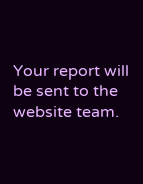Your report will be sent to the website team.